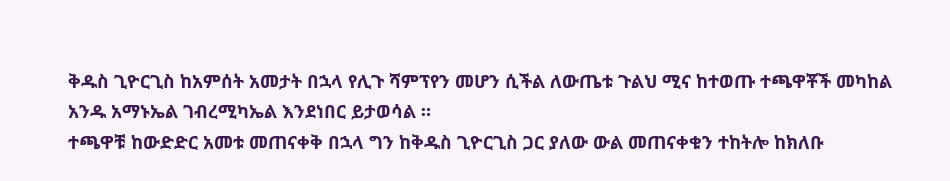ቅዱስ ጊዮርጊስ ከአምሰት አመታት በኋላ የሊጉ ሻምፕየን መሆን ሲችል ለውጤቱ ጉልህ ሚና ከተወጡ ተጫዋቾች መካከል አንዱ አማኑኤል ገብረሚካኤል እንደነበር ይታወሳል ።
ተጫዋቹ ከውድድር አመቱ መጠናቀቅ በኋላ ግን ከቅዱስ ጊዮርጊስ ጋር ያለው ውል መጠናቀቁን ተከትሎ ከክለቡ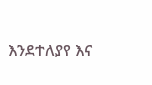እንደተለያየ እና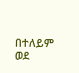በተለይም ወደ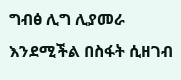ግብፅ ሊግ ሊያመራ እንደሚችል በስፋት ሲዘገብ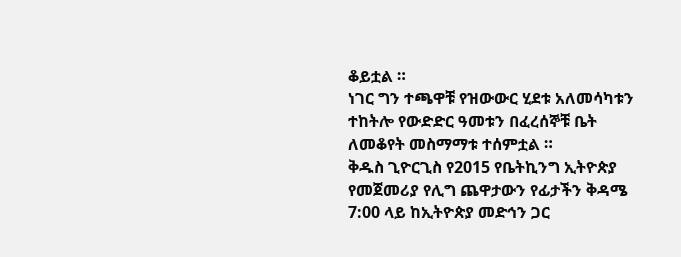ቆይቷል ።
ነገር ግን ተጫዋቹ የዝውውር ሂደቱ አለመሳካቱን ተከትሎ የውድድር ዓመቱን በፈረሰኞቹ ቤት ለመቆየት መስማማቱ ተሰምቷል ።
ቅዱስ ጊዮርጊስ የ2015 የቤትኪንግ ኢትዮጵያ የመጀመሪያ የሊግ ጨዋታውን የፊታችን ቅዳሜ 7:00 ላይ ከኢትዮጵያ መድኅን ጋር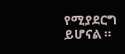የሚያደርግ ይሆናል ።